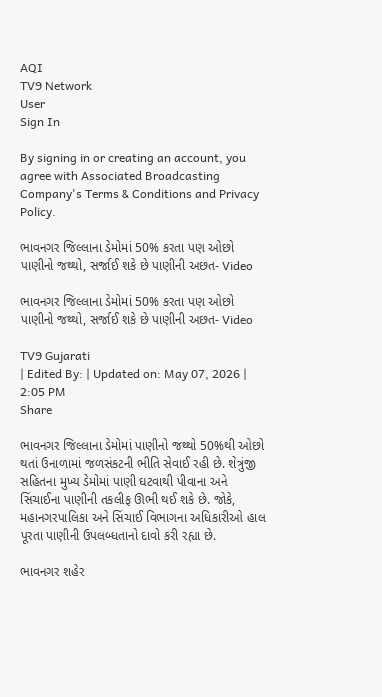AQI
TV9 Network
User
Sign In

By signing in or creating an account, you agree with Associated Broadcasting Company's Terms & Conditions and Privacy Policy.

ભાવનગર જિલ્લાના ડેમોમાં 50% કરતા પણ ઓછો પાણીનો જથ્થો, સર્જાઈ શકે છે પાણીની અછત- Video

ભાવનગર જિલ્લાના ડેમોમાં 50% કરતા પણ ઓછો પાણીનો જથ્થો, સર્જાઈ શકે છે પાણીની અછત- Video

TV9 Gujarati
| Edited By: | Updated on: May 07, 2026 | 2:05 PM
Share

ભાવનગર જિલ્લાના ડેમોમાં પાણીનો જથ્થો 50%થી ઓછો થતાં ઉનાળામાં જળસંકટની ભીતિ સેવાઈ રહી છે. શેત્રુંજી સહિતના મુખ્ય ડેમોમાં પાણી ઘટવાથી પીવાના અને સિંચાઈના પાણીની તકલીફ ઊભી થઈ શકે છે. જોકે, મહાનગરપાલિકા અને સિંચાઈ વિભાગના અધિકારીઓ હાલ પૂરતા પાણીની ઉપલબ્ધતાનો દાવો કરી રહ્યા છે.

ભાવનગર શહેર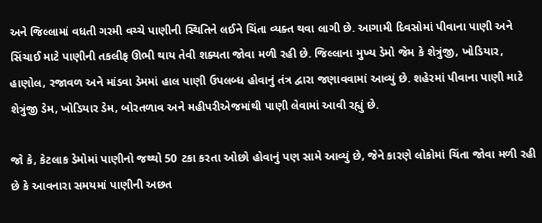અને જિલ્લામાં વધતી ગરમી વચ્ચે પાણીની સ્થિતિને લઈને ચિંતા વ્યક્ત થવા લાગી છે. આગામી દિવસોમાં પીવાના પાણી અને સિંચાઈ માટે પાણીની તકલીફ ઊભી થાય તેવી શક્યતા જોવા મળી રહી છે. જિલ્લાના મુખ્ય ડેમો જેમ કે શેત્રુંજી, ખોડિયાર, હાણોલ, રજાવળ અને માંડવા ડેમમાં હાલ પાણી ઉપલબ્ધ હોવાનું તંત્ર દ્વારા જણાવવામાં આવ્યું છે. શહેરમાં પીવાના પાણી માટે શેત્રુંજી ડેમ, ખોડિયાર ડેમ, બોરતળાવ અને મહીપરીએજમાંથી પાણી લેવામાં આવી રહ્યું છે.

જો કે, કેટલાક ડેમોમાં પાણીનો જથ્થો 50 ટકા કરતા ઓછો હોવાનું પણ સામે આવ્યું છે, જેને કારણે લોકોમાં ચિંતા જોવા મળી રહી છે કે આવનારા સમયમાં પાણીની અછત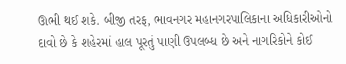ઊભી થઈ શકે. બીજી તરફ, ભાવનગર મહાનગરપાલિકાના અધિકારીઓનો દાવો છે કે શહેરમાં હાલ પૂરતું પાણી ઉપલબ્ધ છે અને નાગરિકોને કોઈ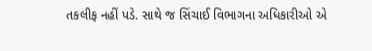તકલીફ નહીં પડે. સાથે જ સિંચાઈ વિભાગના અધિકારીઓ એ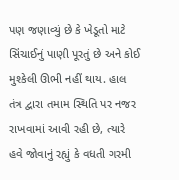પણ જણાવ્યું છે કે ખેડૂતો માટે સિંચાઈનું પાણી પૂરતું છે અને કોઈ મુશ્કેલી ઊભી નહીં થાય. હાલ તંત્ર દ્વારા તમામ સ્થિતિ પર નજર રાખવામાં આવી રહી છે, ત્યારે હવે જોવાનું રહ્યું કે વધતી ગરમી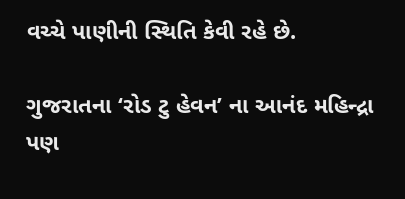વચ્ચે પાણીની સ્થિતિ કેવી રહે છે.

ગુજરાતના ‘રોડ ટુ હેવન’ ના આનંદ મહિન્દ્રા પણ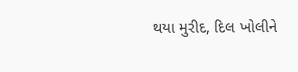થયા મુરીદ, દિલ ખોલીને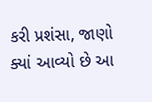કરી પ્રશંસા, જાણો ક્યાં આવ્યો છે આ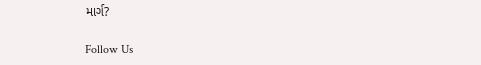માર્ગ?

Follow Us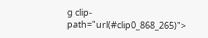g clip-path="url(#clip0_868_265)">